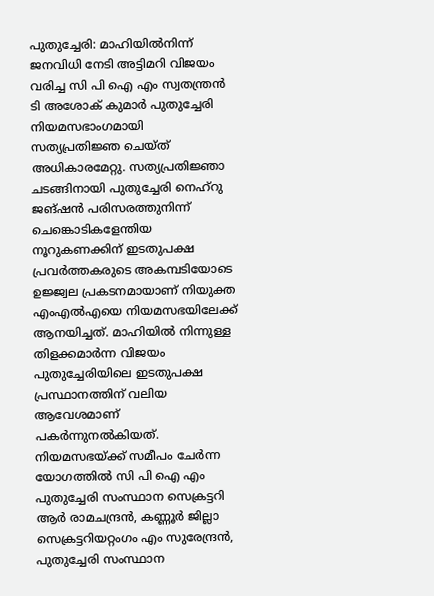പുതുച്ചേരി: മാഹിയിൽനിന്ന് ജനവിധി നേടി അട്ടിമറി വിജയം വരിച്ച സി പി ഐ എം സ്വതന്ത്രൻ ടി അശോക് കുമാർ പുതുച്ചേരി നിയമസഭാംഗമായി സത്യപ്രതിജ്ഞ ചെയ്ത് അധികാരമേറ്റു. സത്യപ്രതിജ്ഞാ ചടങ്ങിനായി പുതുച്ചേരി നെഹ്റു ജങ്ഷൻ പരിസരത്തുനിന്ന് ചെങ്കൊടികളേന്തിയ നൂറുകണക്കിന് ഇടതുപക്ഷ പ്രവർത്തകരുടെ അകമ്പടിയോടെ ഉജ്ജ്വല പ്രകടനമായാണ് നിയുക്ത എംഎൽഎയെ നിയമസഭയിലേക്ക് ആനയിച്ചത്. മാഹിയിൽ നിന്നുള്ള തിളക്കമാർന്ന വിജയം പുതുച്ചേരിയിലെ ഇടതുപക്ഷ പ്രസ്ഥാനത്തിന് വലിയ ആവേശമാണ് പകർന്നുനൽകിയത്.
നിയമസഭയ്ക്ക് സമീപം ചേർന്ന യോഗത്തിൽ സി പി ഐ എം പുതുച്ചേരി സംസ്ഥാന സെക്രട്ടറി ആർ രാമചന്ദ്രൻ, കണ്ണൂർ ജില്ലാ സെക്രട്ടറിയറ്റംഗം എം സുരേന്ദ്രൻ, പുതുച്ചേരി സംസ്ഥാന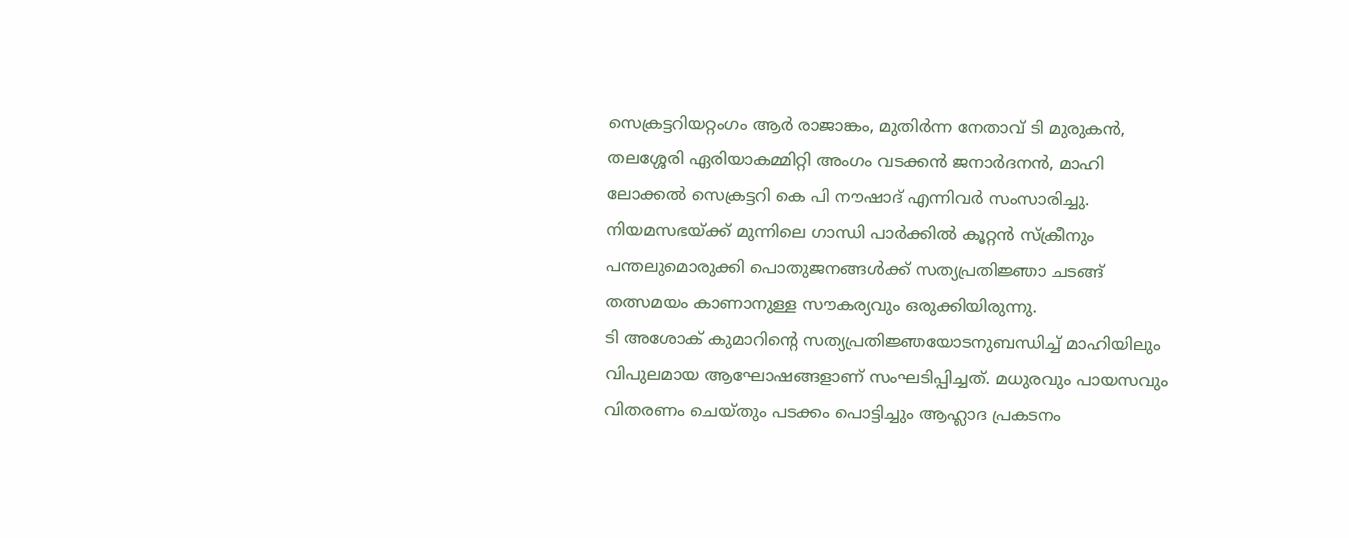സെക്രട്ടറിയറ്റംഗം ആർ രാജാങ്കം, മുതിർന്ന നേതാവ് ടി മുരുകൻ, തലശ്ശേരി ഏരിയാകമ്മിറ്റി അംഗം വടക്കൻ ജനാർദനൻ, മാഹി ലോക്കൽ സെക്രട്ടറി കെ പി നൗഷാദ് എന്നിവർ സംസാരിച്ചു. നിയമസഭയ്ക്ക് മുന്നിലെ ഗാന്ധി പാർക്കിൽ കൂറ്റൻ സ്ക്രീനും പന്തലുമൊരുക്കി പൊതുജനങ്ങൾക്ക് സത്യപ്രതിജ്ഞാ ചടങ്ങ് തത്സമയം കാണാനുള്ള സൗകര്യവും ഒരുക്കിയിരുന്നു.
ടി അശോക് കുമാറിന്റെ സത്യപ്രതിജ്ഞയോടനുബന്ധിച്ച് മാഹിയിലും വിപുലമായ ആഘോഷങ്ങളാണ് സംഘടിപ്പിച്ചത്. മധുരവും പായസവും വിതരണം ചെയ്തും പടക്കം പൊട്ടിച്ചും ആഹ്ലാദ പ്രകടനം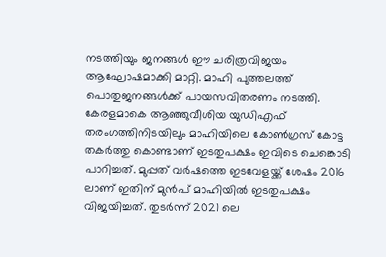നടത്തിയും ജനങ്ങൾ ഈ ചരിത്രവിജയം ആഘോഷമാക്കി മാറ്റി. മാഹി പുത്തലത്ത് പൊതുജനങ്ങൾക്ക് പായസവിതരണം നടത്തി.
കേരളമാകെ ആഞ്ഞുവീശിയ യുഡിഎഫ് തരംഗത്തിനിടയിലും മാഹിയിലെ കോൺഗ്രസ് കോട്ട തകർത്തു കൊണ്ടാണ് ഇടതുപക്ഷം ഇവിടെ ചെങ്കൊടി പാറിച്ചത്. മുപ്പത് വർഷത്തെ ഇടവേളയ്ക്ക് ശേഷം 2016 ലാണ് ഇതിന് മുൻപ് മാഹിയിൽ ഇടതുപക്ഷം വിജയിച്ചത്. തുടർന്ന് 2021 ലെ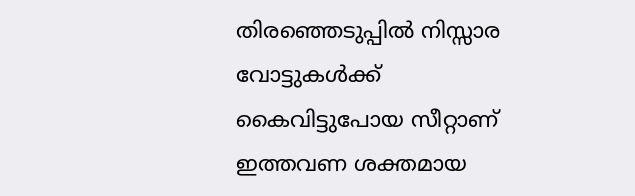തിരഞ്ഞെടുപ്പിൽ നിസ്സാര വോട്ടുകൾക്ക് കൈവിട്ടുപോയ സീറ്റാണ് ഇത്തവണ ശക്തമായ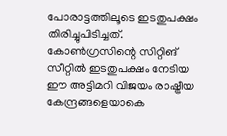പോരാട്ടത്തിലൂടെ ഇടതുപക്ഷം തിരിച്ചുപിടിച്ചത്. കോൺഗ്രസിന്റെ സിറ്റിങ് സീറ്റിൽ ഇടതുപക്ഷം നേടിയ ഈ അട്ടിമറി വിജയം രാഷ്ട്രീയ കേന്ദ്രങ്ങളെയാകെ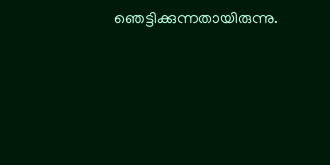ഞെട്ടിക്കുന്നതായിരുന്നു.